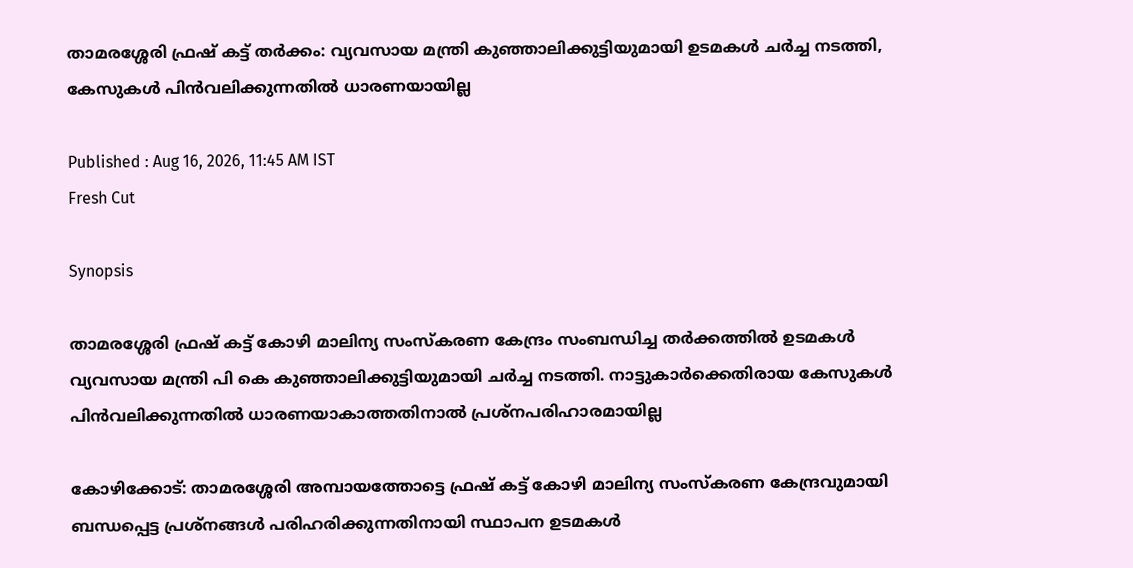താമരശ്ശേരി ഫ്രഷ് കട്ട് തർക്കം: വ്യവസായ മന്ത്രി കുഞ്ഞാലിക്കുട്ടിയുമായി ഉടമകൾ ചർച്ച നടത്തി, കേസുകൾ പിൻവലിക്കുന്നതിൽ ധാരണയായില്ല

Published : Aug 16, 2026, 11:45 AM IST
Fresh Cut

Synopsis

താമരശ്ശേരി ഫ്രഷ് കട്ട് കോഴി മാലിന്യ സംസ്കരണ കേന്ദ്രം സംബന്ധിച്ച തർക്കത്തിൽ ഉടമകൾ വ്യവസായ മന്ത്രി പി കെ കുഞ്ഞാലിക്കുട്ടിയുമായി ചർച്ച നടത്തി. നാട്ടുകാർക്കെതിരായ കേസുകൾ പിൻവലിക്കുന്നതിൽ ധാരണയാകാത്തതിനാൽ പ്രശ്നപരിഹാരമായില്ല

കോഴിക്കോട്: താമരശ്ശേരി അമ്പായത്തോട്ടെ ഫ്രഷ് കട്ട് കോഴി മാലിന്യ സംസ്കരണ കേന്ദ്രവുമായി ബന്ധപ്പെട്ട പ്രശ്നങ്ങൾ പരിഹരിക്കുന്നതിനായി സ്ഥാപന ഉടമകൾ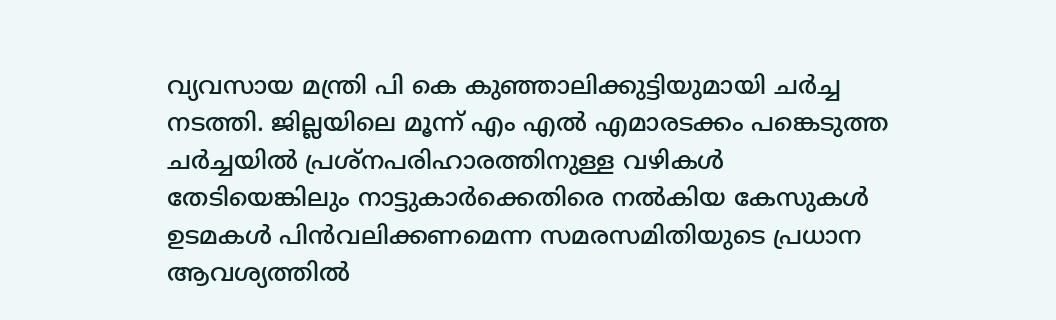വ്യവസായ മന്ത്രി പി കെ കുഞ്ഞാലിക്കുട്ടിയുമായി ചർച്ച നടത്തി. ജില്ലയിലെ മൂന്ന് എം എൽ എമാരടക്കം പങ്കെടുത്ത ചർച്ചയിൽ പ്രശ്നപരിഹാരത്തിനുള്ള വഴികൾ തേടിയെങ്കിലും നാട്ടുകാർക്കെതിരെ നൽകിയ കേസുകൾ ഉടമകൾ പിൻവലിക്കണമെന്ന സമരസമിതിയുടെ പ്രധാന ആവശ്യത്തിൽ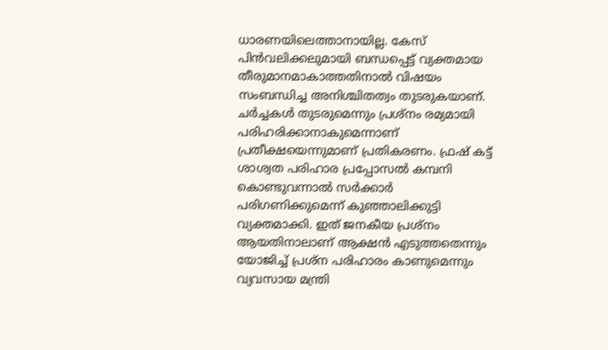ധാരണയിലെത്താനായില്ല. കേസ് പിൻവലിക്കലുമായി ബന്ധപ്പെട്ട് വ്യക്തമായ തീരുമാനമാകാത്തതിനാൽ വിഷയം സംബന്ധിച്ച അനിശ്ചിതത്വം തുടരുകയാണ്. ചർച്ചകൾ തുടരുമെന്നും പ്രശ്നം രമ്യമായി പരിഹരിക്കാനാകുമെന്നാണ് പ്രതീക്ഷയെന്നുമാണ് പ്രതികരണം. ഫ്രഷ് കട്ട് ശാശ്വത പരിഹാര പ്രപ്പോസൽ കമ്പനി കൊണ്ടുവന്നാൽ സർക്കാർ പരിഗണിക്കുമെന്ന് കുഞ്ഞാലിക്കുട്ടി വ്യക്തമാക്കി. ഇത് ജനകീയ പ്രശ്‌നം ആയതിനാലാണ് ആക്ഷൻ എടുത്തതെന്നും യോജിച്ച് പ്രശ്‌ന പരിഹാരം കാണുമെന്നും വ്യവസായ മന്ത്രി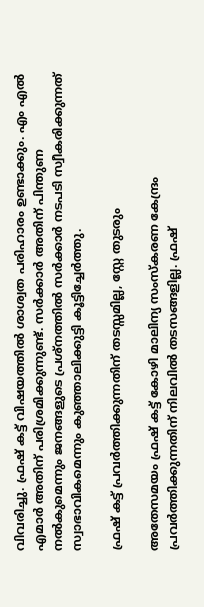വിവരിച്ചു. ഫ്രഷ് കട്ട് വിഷയത്തിൽ ശാശ്വത പരിഹാരം ഉണ്ടാക്കും. എം എൽ എമാർ അതിന് പരിശ്രമിക്കുന്നുണ്ട്. സർക്കാർ അതിന് പിന്തുണ നൽകുമെന്നും ജനങ്ങളുടെ പ്രശ്നത്തിൽ സർക്കാർ നടപടി സ്വീകരിക്കുന്നത് സ്വാഭാവികമെന്നും കുഞ്ഞാലിക്കുട്ടി കൂട്ടിച്ചേർത്തു.

ഫ്രഷ് കട്ട് പ്രവർത്തിക്കുന്നതിന് തടസ്സമില്ല, സ്റ്റേ തുടരും

അതേസമയം ഫ്രഷ് കട്ട് കോഴി മാലിന്യ സംസ്കരണ കേന്ദ്രം പ്രവർത്തിക്കുന്നതിന് നിലവിൽ തടസങ്ങളില്ല. ഫ്രഷ്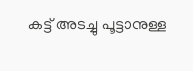കട്ട് അടച്ചു പൂട്ടാനുള്ള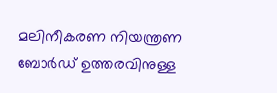മലിനീകരണ നിയന്ത്രണ ബോർ‍ഡ് ഉത്തരവിനുള്ള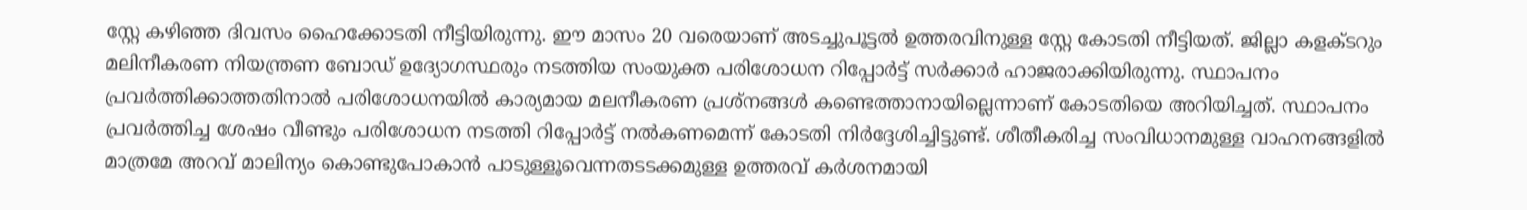സ്റ്റേ കഴിഞ്ഞ ദിവസം ഹൈക്കോടതി നീട്ടിയിരുന്നു. ഈ മാസം 20 വരെയാണ് അടച്ചുപൂട്ടൽ ഉത്തരവിനുള്ള സ്റ്റേ കോടതി നീട്ടിയത്. ജില്ലാ കളക്ടറും മലിനീകരണ നിയന്ത്രണ ബോഡ് ഉദ്യോഗസ്ഥരും നടത്തിയ സംയുക്ത പരിശോധന റിപ്പോർട്ട് സർക്കാർ ഹാജരാക്കിയിരുന്നു. സ്ഥാപനം പ്രവർത്തിക്കാത്തതിനാൽ പരിശോധനയിൽ കാര്യമായ മലനീകരണ പ്രശ്നങ്ങൾ കണ്ടെത്താനായില്ലെന്നാണ് കോടതിയെ അറിയിച്ചത്. സ്ഥാപനം പ്രവർത്തിച്ച ശേഷം വീണ്ടും പരിശോധന നടത്തി റിപ്പോർട്ട് നൽകണമെന്ന് കോടതി നിർദ്ദേശിച്ചിട്ടുണ്ട്. ശീതീകരിച്ച സംവിധാനമുള്ള വാഹനങ്ങളിൽ മാത്രമേ അറവ് മാലിന്യം കൊണ്ടുപോകാൻ പാടുള്ളൂവെന്നതടടക്കമുള്ള ഉത്തരവ് കർശനമായി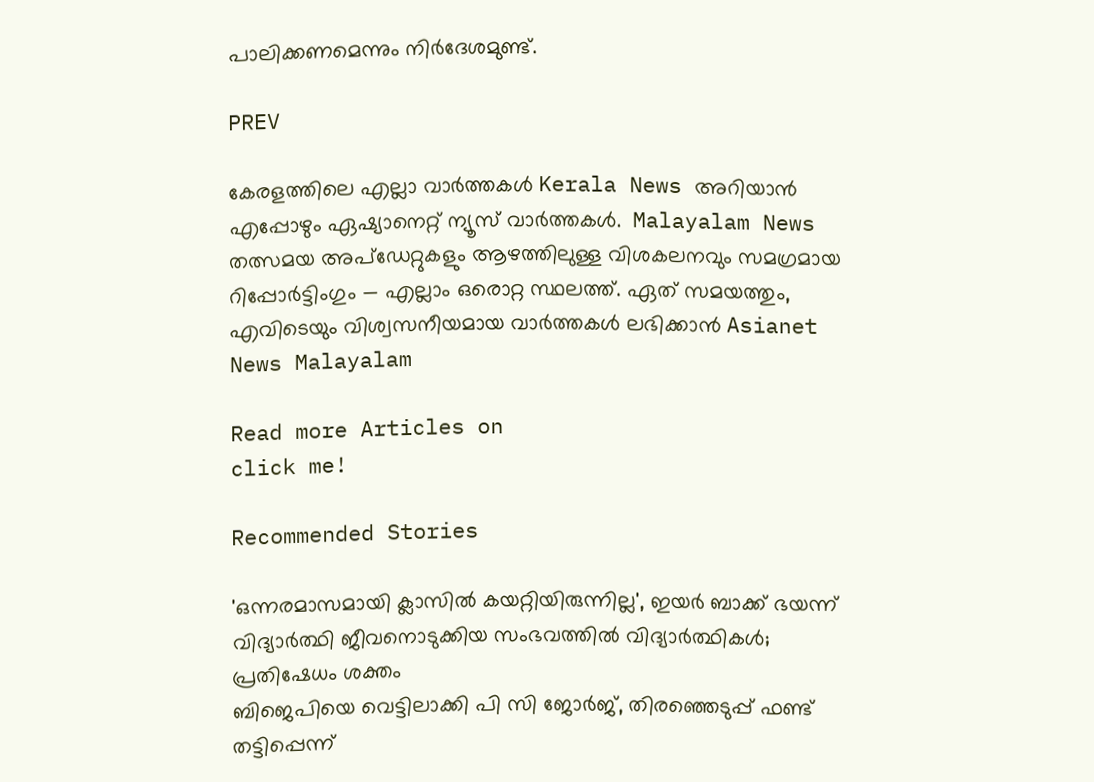പാലിക്കണമെന്നും നിർദേശമുണ്ട്.

PREV

കേരളത്തിലെ എല്ലാ വാർത്തകൾ Kerala News അറിയാൻ  എപ്പോഴും ഏഷ്യാനെറ്റ് ന്യൂസ് വാർത്തകൾ.  Malayalam News   തത്സമയ അപ്‌ഡേറ്റുകളും ആഴത്തിലുള്ള വിശകലനവും സമഗ്രമായ റിപ്പോർട്ടിംഗും — എല്ലാം ഒരൊറ്റ സ്ഥലത്ത്. ഏത് സമയത്തും, എവിടെയും വിശ്വസനീയമായ വാർത്തകൾ ലഭിക്കാൻ Asianet News Malayalam

Read more Articles on
click me!

Recommended Stories

'ഒന്നരമാസമായി ക്ലാസിൽ കയറ്റിയിരുന്നില്ല', ഇയർ ബാക്ക് ഭയന്ന് വിദ്യാർത്ഥി ജീവനൊടുക്കിയ സംഭവത്തിൽ വിദ്യാർത്ഥികൾ; പ്രതിഷേധം ശക്തം
ബിജെപിയെ വെട്ടിലാക്കി പി സി ജോർജ്, തിരഞ്ഞെടുപ്പ് ഫണ്ട് തട്ടിപ്പെന്ന്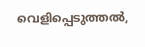വെളിപ്പെടുത്തൽ,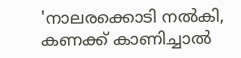'നാലരക്കൊടി നൽകി, കണക്ക് കാണിച്ചാൽ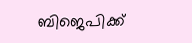ബിജെപിക്ക്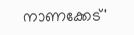നാണക്കേട്'